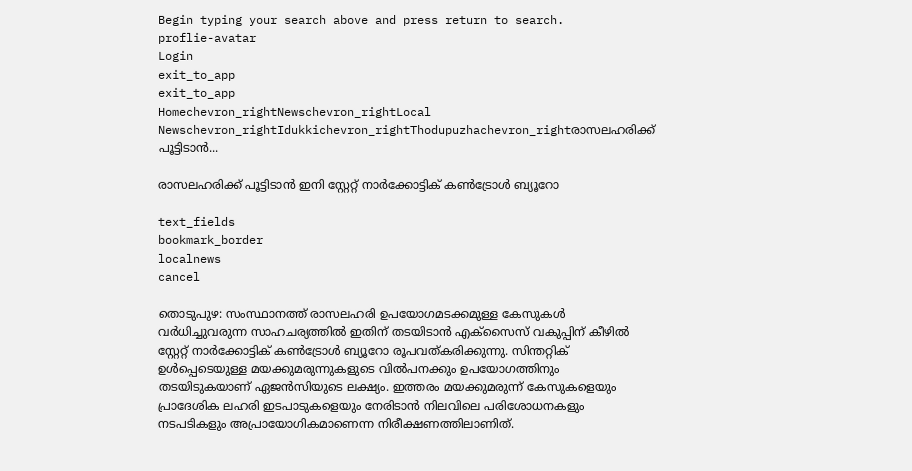Begin typing your search above and press return to search.
proflie-avatar
Login
exit_to_app
exit_to_app
Homechevron_rightNewschevron_rightLocal Newschevron_rightIdukkichevron_rightThodupuzhachevron_rightരാസലഹരിക്ക് പൂട്ടിടാൻ...

രാസലഹരിക്ക് പൂട്ടിടാൻ ഇനി സ്റ്റേറ്റ് നാർക്കോട്ടിക് കൺട്രോൾ ബ്യൂറോ

text_fields
bookmark_border
localnews
cancel

തൊടുപുഴ: സംസ്ഥാനത്ത് രാസലഹരി ഉപയോഗമടക്കമുള്ള കേസുകൾ വർധിച്ചുവരുന്ന സാഹചര്യത്തിൽ ഇതിന് തടയിടാൻ എക്സൈസ് വകുപ്പിന് കീഴിൽ സ്റ്റേറ്റ് നാർക്കോട്ടിക് കൺട്രോൾ ബ്യൂറോ രൂപവത്കരിക്കുന്നു. സിന്തറ്റിക് ഉൾപ്പെടെയുള്ള മയക്കുമരുന്നുകളുടെ വിൽപനക്കും ഉപയോഗത്തിനും തടയിടുകയാണ് ഏജൻസിയുടെ ലക്ഷ്യം. ഇത്തരം മയക്കുമരുന്ന് കേസുകളെയും പ്രാദേശിക ലഹരി ഇടപാടുകളെയും നേരിടാൻ നിലവിലെ പരിശോധനകളും നടപടികളും അപ്രായോഗികമാണെന്ന നിരീക്ഷണത്തിലാണിത്.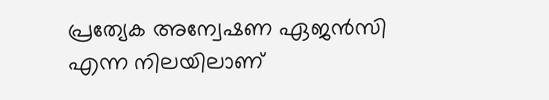പ്രത്യേക അന്വേഷണ ഏജൻസി എന്ന നിലയിലാണ്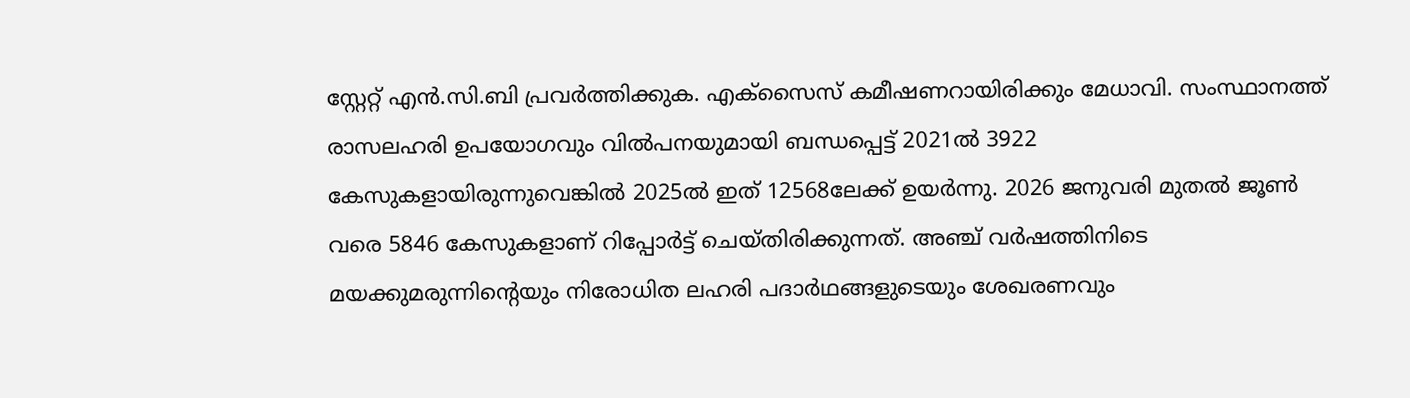സ്റ്റേറ്റ് എൻ.സി.ബി പ്രവർത്തിക്കുക. എക്സൈസ് കമീഷണറായിരിക്കും മേധാവി. സംസ്ഥാനത്ത് രാസലഹരി ഉപയോഗവും വിൽപനയുമായി ബന്ധപ്പെട്ട് 2021ൽ 3922 കേസുകളായിരുന്നുവെങ്കിൽ 2025ൽ ഇത് 12568ലേക്ക് ഉയർന്നു. 2026 ജനുവരി മുതൽ ജൂൺ വരെ 5846 കേസുകളാണ് റിപ്പോർട്ട് ചെയ്തിരിക്കുന്നത്. അഞ്ച് വർഷത്തിനിടെ മയക്കുമരുന്നിന്‍റെയും നിരോധിത ലഹരി പദാർഥങ്ങളുടെയും ശേഖരണവും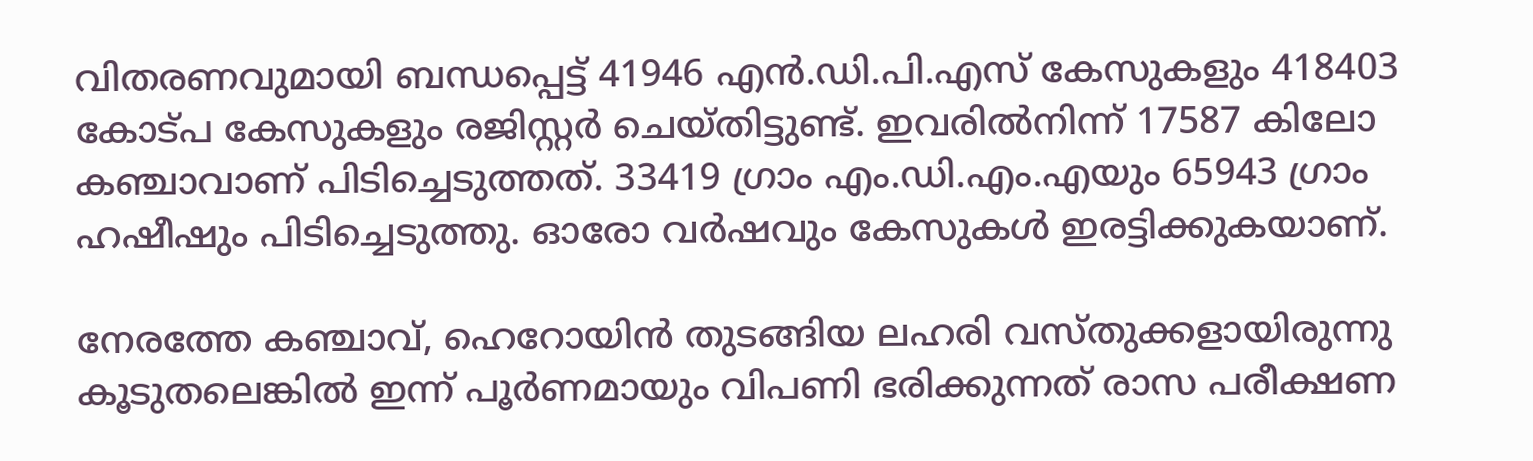വിതരണവുമായി ബന്ധപ്പെട്ട് 41946 എൻ.ഡി.പി.എസ് കേസുകളും 418403 കോട്പ കേസുകളും രജിസ്റ്റർ ചെയ്തിട്ടുണ്ട്. ഇവരിൽനിന്ന് 17587 കിലോ കഞ്ചാവാണ് പിടിച്ചെടുത്തത്. 33419 ഗ്രാം എം.ഡി.എം.എയും 65943 ഗ്രാം ഹഷീഷും പിടിച്ചെടുത്തു. ഓരോ വർഷവും കേസുകൾ ഇരട്ടിക്കുകയാണ്.

നേരത്തേ കഞ്ചാവ്, ഹെറോയിൻ തുടങ്ങിയ ലഹരി വസ്തുക്കളായിരുന്നു കൂടുതലെങ്കിൽ ഇന്ന് പൂർണമായും വിപണി ഭരിക്കുന്നത് രാസ പരീക്ഷണ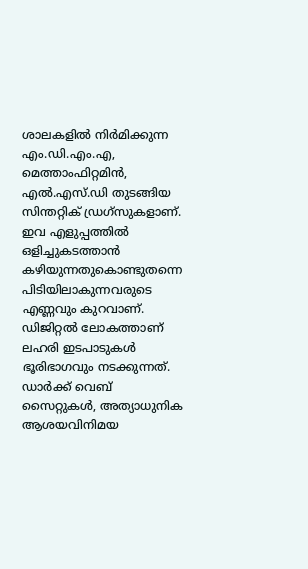ശാലകളിൽ നിർമിക്കുന്ന എം.ഡി.എം.എ, മെത്താംഫിറ്റമിൻ, എൽ.എസ്.ഡി തുടങ്ങിയ സിന്തറ്റിക് ഡ്രഗ്സുകളാണ്. ഇവ എളുപ്പത്തിൽ ഒളിച്ചുകടത്താൻ കഴിയുന്നതുകൊണ്ടുതന്നെ പിടിയിലാകുന്നവരുടെ എണ്ണവും കുറവാണ്. ഡിജിറ്റൽ ലോകത്താണ് ലഹരി ഇടപാടുകൾ ഭൂരിഭാഗവും നടക്കുന്നത്. ഡാർക്ക് വെബ് സൈറ്റുകൾ, അത്യാധുനിക ആശയവിനിമയ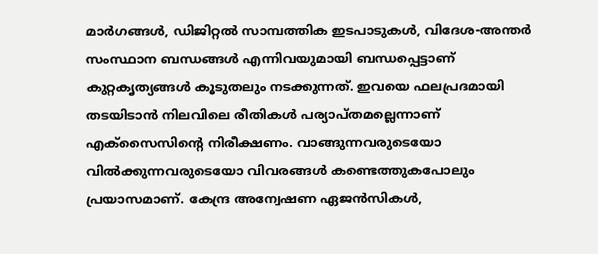മാർഗങ്ങൾ, ഡിജിറ്റൽ സാമ്പത്തിക ഇടപാടുകൾ, വിദേശ-അന്തർ സംസ്ഥാന ബന്ധങ്ങൾ എന്നിവയുമായി ബന്ധപ്പെട്ടാണ് കുറ്റകൃത്യങ്ങൾ കൂടുതലും നടക്കുന്നത്. ഇവയെ ഫലപ്രദമായി തടയിടാൻ നിലവിലെ രീതികൾ പര്യാപ്തമല്ലെന്നാണ് എക്സൈസിന്‍റെ നിരീക്ഷണം. വാങ്ങുന്നവരുടെയോ വിൽക്കുന്നവരുടെയോ വിവരങ്ങൾ കണ്ടെത്തുകപോലും പ്രയാസമാണ്. കേന്ദ്ര അന്വേഷണ ഏജൻസികൾ,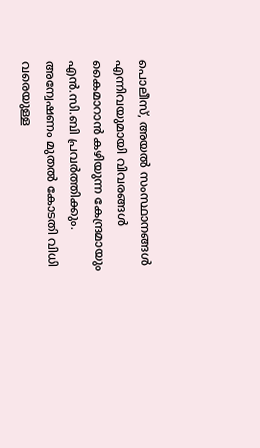പൊലീസ്, അയൽ സംസ്ഥാനങ്ങൾ എന്നിവയുമായി വിവരങ്ങൾ കൈമാറാൻ കഴിയുന്ന കേന്ദ്രമായും എൻ.സി.ബി പ്രവർത്തിക്കും. അന്വേഷണം മുതൽ കോടതി വിധി വരെയുള്ള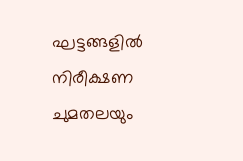ഘട്ടങ്ങളിൽ നിരീക്ഷണ ചുമതലയും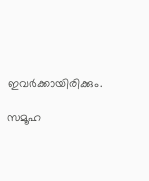ഇവർക്കായിരിക്കും.

സമൂഹ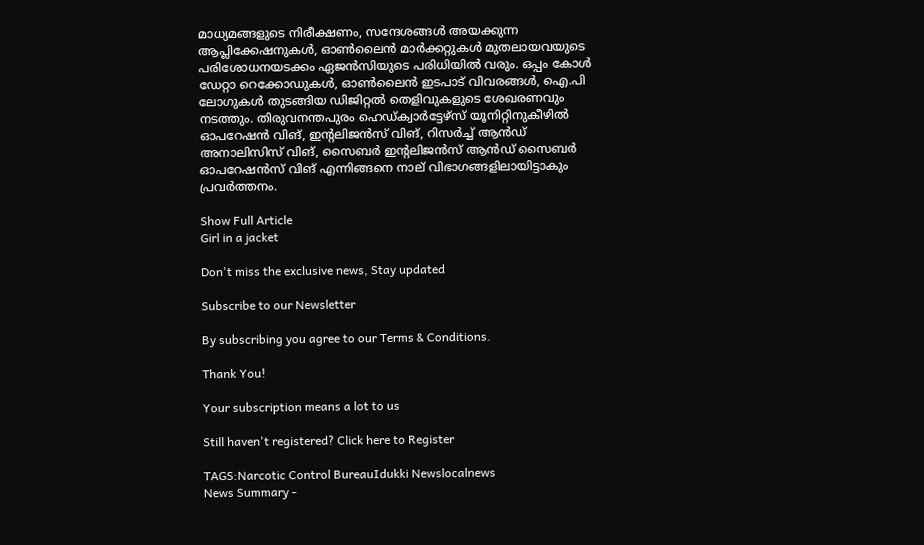മാധ്യമങ്ങളുടെ നിരീക്ഷണം, സന്ദേശങ്ങൾ അയക്കുന്ന ആപ്ലിക്കേഷനുകൾ, ഓൺലൈൻ മാർക്കറ്റുകൾ മുതലായവയുടെ പരിശോധനയടക്കം ഏജൻസിയുടെ പരിധിയിൽ വരും. ഒപ്പം കോൾ ഡേറ്റാ റെക്കോഡുകൾ, ഓൺലൈൻ ഇടപാട് വിവരങ്ങൾ, ഐ.പി ലോഗുകൾ തുടങ്ങിയ ഡിജിറ്റൽ തെളിവുകളുടെ ശേഖരണവും നടത്തും. തിരുവനന്തപുരം ഹെഡ്ക്വാർട്ടേഴ്‌സ് യൂനിറ്റിനുകീഴിൽ ഓപറേഷൻ വിങ്‌, ഇന്റലിജൻസ് വിങ്‌, റിസർച്ച് ആൻഡ്‌ അനാലിസിസ് വിങ്‌, സൈബർ ഇന്റലിജൻസ് ആൻഡ്‌ സൈബർ ഓപറേഷൻസ് വിങ്‌ എന്നിങ്ങനെ നാല് വിഭാഗങ്ങളിലായിട്ടാകും പ്രവർത്തനം.

Show Full Article
Girl in a jacket

Don't miss the exclusive news, Stay updated

Subscribe to our Newsletter

By subscribing you agree to our Terms & Conditions.

Thank You!

Your subscription means a lot to us

Still haven't registered? Click here to Register

TAGS:Narcotic Control BureauIdukki Newslocalnews
News Summary -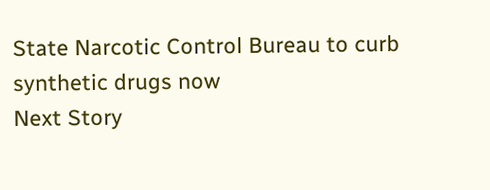State Narcotic Control Bureau to curb synthetic drugs now
Next Story